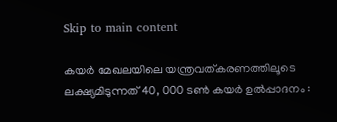Skip to main content

കയർ മേഖലയിലെ യന്ത്രവത്കരണത്തിലൂടെ ലക്ഷ്യമിടുന്നത് 40, 000 ടൺ കയർ ഉൽപ്പാദനം :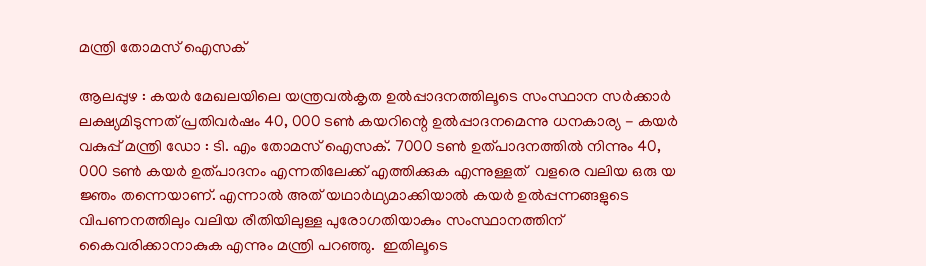മന്ത്രി തോമസ് ഐസക്

ആലപ്പുഴ : കയർ മേഖലയിലെ യന്ത്രവൽകൃത ഉൽപ്പാദനത്തിലൂടെ സംസ്ഥാന സർക്കാർ ലക്ഷ്യമിടുന്നത് പ്രതിവർഷം 40, 000 ടൺ കയറിന്റെ ഉൽപ്പാദനമെന്നു ധനകാര്യ - കയർ വകുപ്പ് മന്ത്രി ഡോ : ടി. എം തോമസ് ഐസക്. 7000 ടൺ ഉത്പാദനത്തിൽ നിന്നും 40, 000 ടൺ കയർ ഉത്പാദനം എന്നതിലേക്ക് എത്തിക്കുക എന്നുള്ളത്  വളരെ വലിയ ഒരു യ ജ്ഞം തന്നെയാണ്. എന്നാൽ അത് യഥാർഥ്യമാക്കിയാൽ കയർ ഉൽപ്പന്നങ്ങളുടെ വിപണനത്തിലും വലിയ രീതിയിലുള്ള പുരോഗതിയാകും സംസ്ഥാനത്തിന് കൈവരിക്കാനാകുക എന്നും മന്ത്രി പറഞ്ഞു.  ഇതിലൂടെ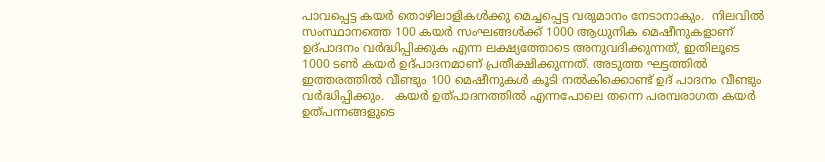പാവപ്പെട്ട കയർ തൊഴിലാളികൾക്കു മെച്ചപ്പെട്ട വരുമാനം നേടാനാകും.  നിലവിൽ സംസ്ഥാനത്തെ 100 കയർ സംഘങ്ങൾക്ക് 1000 ആധുനിക മെഷീനുകളാണ് ഉദ്പാദനം വർദ്ധിപ്പിക്കുക എന്ന ലക്ഷ്യത്തോടെ അനുവദിക്കുന്നത്, ഇതിലൂടെ 1000 ടൺ കയർ ഉദ്പാദനമാണ് പ്രതീക്ഷിക്കുന്നത്. അടുത്ത ഘട്ടത്തിൽ ഇത്തരത്തിൽ വീണ്ടും 100 മെഷീനുകൾ കൂടി നൽകിക്കൊണ്ട് ഉദ് പാദനം വീണ്ടും വർദ്ധിപ്പിക്കും.   കയർ ഉത്പാദനത്തിൽ എന്നപോലെ തന്നെ പരമ്പരാഗത കയർ ഉത്പന്നങ്ങളുടെ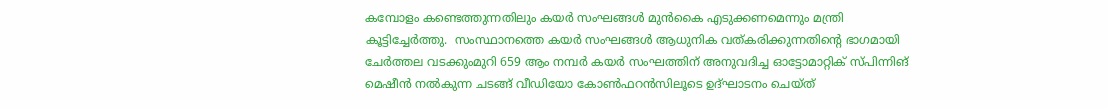കമ്പോളം കണ്ടെത്തുന്നതിലും കയർ സംഘങ്ങൾ മുൻകൈ എടുക്കണമെന്നും മന്ത്രി കൂട്ടിച്ചേർത്തു.  സംസ്ഥാനത്തെ കയർ സംഘങ്ങൾ ആധുനിക വത്കരിക്കുന്നതിന്റെ ഭാഗമായി ചേർത്തല വടക്കുംമുറി 659 ആം നമ്പർ കയർ സംഘത്തിന് അനുവദിച്ച ഓട്ടോമാറ്റിക് സ്പിന്നിങ് മെഷീൻ നൽകുന്ന ചടങ്ങ് വീഡിയോ കോൺഫറൻസിലൂടെ ഉദ്ഘാടനം ചെയ്ത്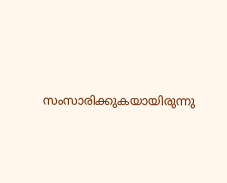സംസാരിക്കുകയായിരുന്നു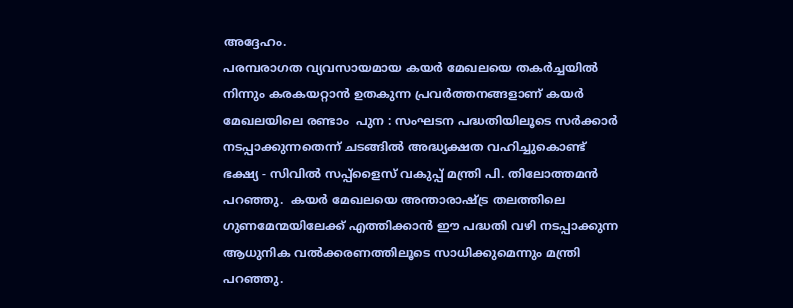അദ്ദേഹം.
പരമ്പരാഗത വ്യവസായമായ കയർ മേഖലയെ തകർച്ചയിൽ നിന്നും കരകയറ്റാൻ ഉതകുന്ന പ്രവർത്തനങ്ങളാണ് കയർ മേഖലയിലെ രണ്ടാം  പുന : സംഘടന പദ്ധതിയിലൂടെ സർക്കാർ നടപ്പാക്കുന്നതെന്ന് ചടങ്ങിൽ അദ്ധ്യക്ഷത വഹിച്ചുകൊണ്ട് ഭക്ഷ്യ - സിവിൽ സപ്പ്ളൈസ് വകുപ്പ് മന്ത്രി പി. തിലോത്തമൻ പറഞ്ഞു.  കയർ മേഖലയെ അന്താരാഷ്ട്ര തലത്തിലെ ഗുണമേന്മയിലേക്ക് എത്തിക്കാൻ ഈ പദ്ധതി വഴി നടപ്പാക്കുന്ന ആധുനിക വൽക്കരണത്തിലൂടെ സാധിക്കുമെന്നും മന്ത്രി പറഞ്ഞു.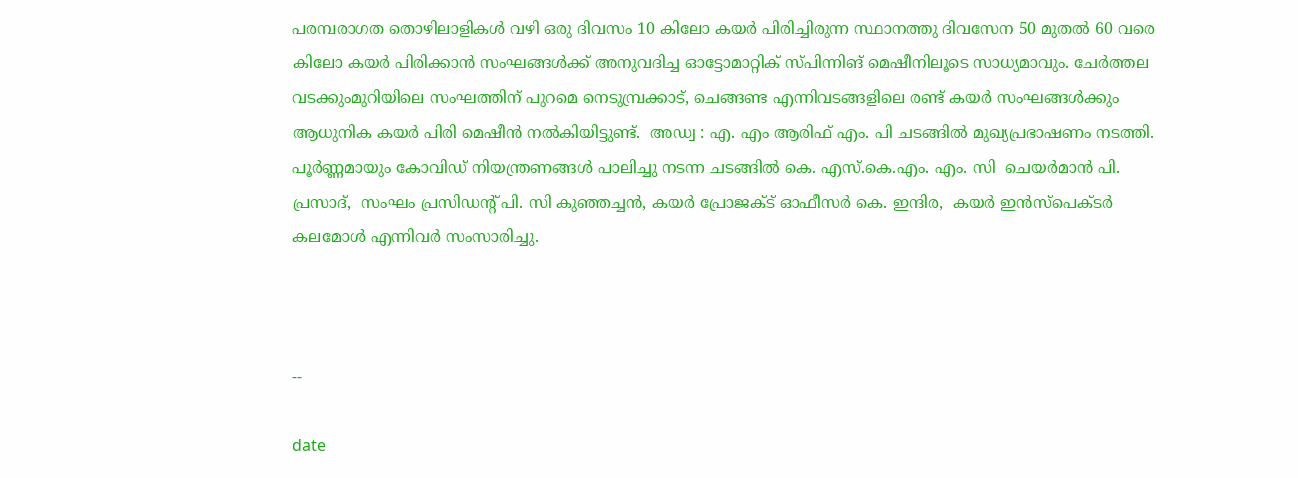പരമ്പരാഗത തൊഴിലാളികൾ വഴി ഒരു ദിവസം 10 കിലോ കയർ പിരിച്ചിരുന്ന സ്ഥാനത്തു ദിവസേന 50 മുതൽ 60 വരെ കിലോ കയർ പിരിക്കാൻ സംഘങ്ങൾക്ക് അനുവദിച്ച ഓട്ടോമാറ്റിക് സ്പിന്നിങ് മെഷീനിലൂടെ സാധ്യമാവും. ചേർത്തല വടക്കുംമുറിയിലെ സംഘത്തിന് പുറമെ നെടുമ്പ്രക്കാട്, ചെങ്ങണ്ട എന്നിവടങ്ങളിലെ രണ്ട് കയർ സംഘങ്ങൾക്കും ആധുനിക കയർ പിരി മെഷീൻ നൽകിയിട്ടുണ്ട്.  അഡ്വ : എ. എം ആരിഫ് എം. പി ചടങ്ങിൽ മുഖ്യപ്രഭാഷണം നടത്തി.  പൂർണ്ണമായും കോവിഡ് നിയന്ത്രണങ്ങൾ പാലിച്ചു നടന്ന ചടങ്ങിൽ കെ. എസ്.കെ.എം. എം. സി  ചെയർമാൻ പി. പ്രസാദ്,  സംഘം പ്രസിഡന്റ്‌ പി. സി കുഞ്ഞച്ചൻ, കയർ പ്രോജക്ട് ഓഫീസർ കെ. ഇന്ദിര,  കയർ ഇൻസ്‌പെക്ടർ കലമോൾ എന്നിവർ സംസാരിച്ചു.



--

date